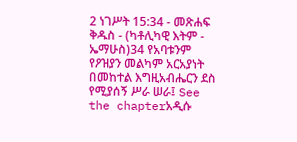2 ነገሥት 15:34 - መጽሐፍ ቅዱስ - (ካቶሊካዊ እትም - ኤማሁስ)34 የአባቱንም የዖዝያን መልካም አርአያነት በመከተል እግዚአብሔርን ደስ የሚያሰኝ ሥራ ሠራ፤ See the chapterአዲሱ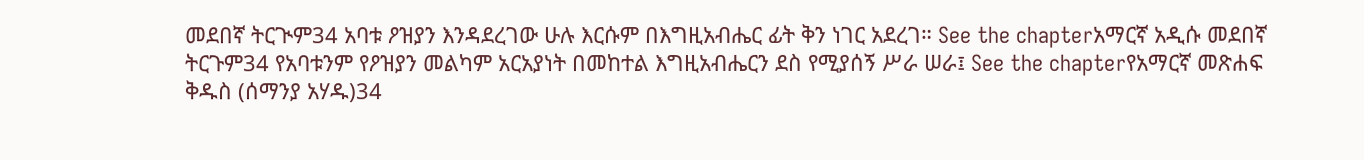መደበኛ ትርጒም34 አባቱ ዖዝያን እንዳደረገው ሁሉ እርሱም በእግዚአብሔር ፊት ቅን ነገር አደረገ። See the chapterአማርኛ አዲሱ መደበኛ ትርጉም34 የአባቱንም የዖዝያን መልካም አርአያነት በመከተል እግዚአብሔርን ደስ የሚያሰኝ ሥራ ሠራ፤ See the chapterየአማርኛ መጽሐፍ ቅዱስ (ሰማንያ አሃዱ)34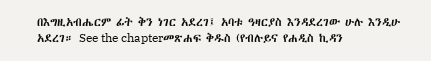በእግዚአብሔርም ፊት ቅን ነገር አደረገ፤ አባቱ ዓዛርያስ እንዳደረገው ሁሉ እንዲሁ አደረገ። See the chapterመጽሐፍ ቅዱስ (የብሉይና የሐዲስ ኪዳን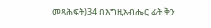መጻሕፍት)34 በእግዚአብሔር ፊት ቅን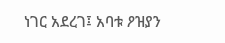ነገር አደረገ፤ አባቱ ዖዝያን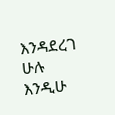እንዳደረገ ሁሉ እንዲሁ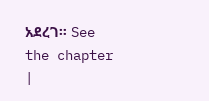አደረገ። See the chapter |